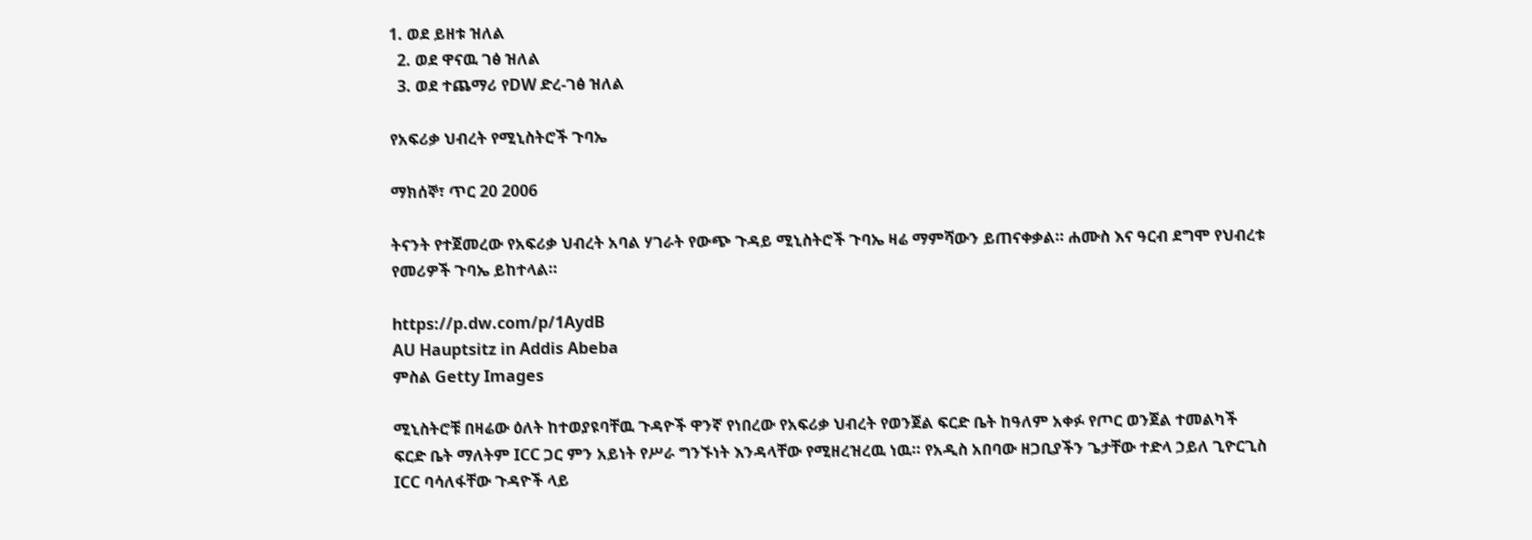1. ወደ ይዘቱ ዝለል
  2. ወደ ዋናዉ ገፅ ዝለል
  3. ወደ ተጨማሪ የDW ድረ-ገፅ ዝለል

የአፍሪቃ ህብረት የሚኒስትሮች ጉባኤ

ማክሰኞ፣ ጥር 20 2006

ትናንት የተጀመረው የአፍሪቃ ህብረት አባል ሃገራት የውጭ ጉዳይ ሚኒስትሮች ጉባኤ ዛሬ ማምሻውን ይጠናቀቃል። ሐሙስ እና ዓርብ ደግሞ የህብረቱ የመሪዎች ጉባኤ ይከተላል።

https://p.dw.com/p/1AydB
AU Hauptsitz in Addis Abeba
ምስል Getty Images

ሚኒስትሮቹ በዛሬው ዕለት ከተወያዩባቸዉ ጉዳዮች ዋንኛ የነበረው የአፍሪቃ ህብረት የወንጀል ፍርድ ቤት ከዓለም አቀፉ የጦር ወንጀል ተመልካች ፍርድ ቤት ማለትም ICC ጋር ምን አይነት የሥራ ግንኙነት እንዳላቸው የሚዘረዝረዉ ነዉ። የአዲስ አበባው ዘጋቢያችን ጌታቸው ተድላ ኃይለ ጊዮርጊስ ICC ባሳለፋቸው ጉዳዮች ላይ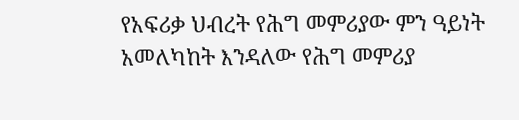የአፍሪቃ ህብረት የሕግ መምሪያው ምን ዓይነት አመለካከት እንዳለው የሕግ መምሪያ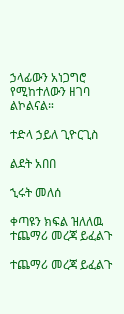ኃላፊውን አነጋግሮ የሚከተለውን ዘገባ ልኮልናል።

ተድላ ኃይለ ጊዮርጊስ

ልደት አበበ

ኂሩት መለሰ

ቀጣዩን ክፍል ዝለለዉ ተጨማሪ መረጃ ይፈልጉ

ተጨማሪ መረጃ ይፈልጉ